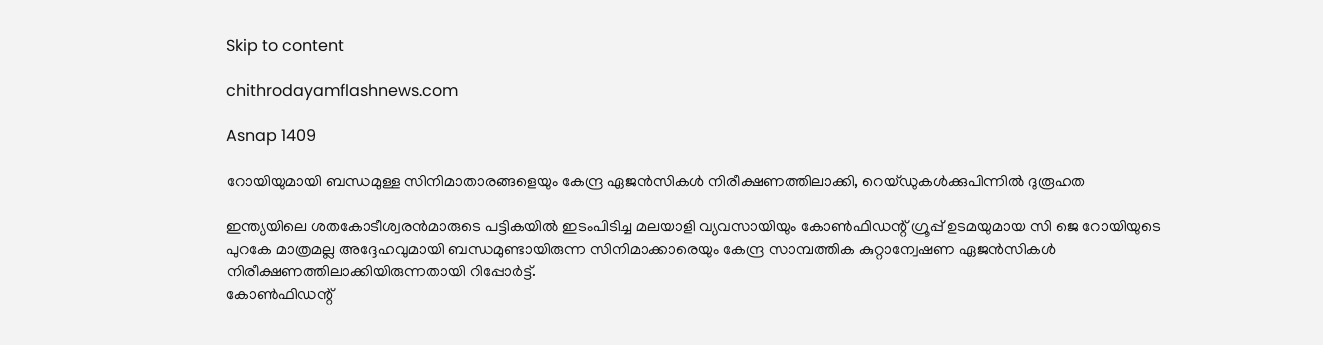Skip to content

chithrodayamflashnews.com

Asnap 1409

റോയിയുമായി ബന്ധമുള്ള സിനിമാതാരങ്ങളെയും കേന്ദ്ര ഏജൻസികൾ നിരീക്ഷണത്തിലാക്കി, റെയ്ഡുകൾക്കുപിന്നിൽ ദുരൂഹത

ഇന്ത്യയിലെ ശതകോടീശ്വരൻമാരുടെ പട്ടികയിൽ ഇടംപിടിച്ച മലയാളി വ്യവസായിയും കോൺഫിഡന്റ് ഗ്രൂപ്പ് ഉടമയുമായ സി ജെ റോയിയുടെ പുറകേ മാത്രമല്ല അദ്ദേഹവുമായി ബന്ധമുണ്ടായിരുന്ന സിനിമാക്കാരെയും കേന്ദ്ര സാമ്പത്തിക കുറ്റാന്വേഷണ ഏജൻസികൾ നിരീക്ഷണത്തിലാക്കിയിരുന്നതായി റിപ്പോർട്ട്.
കോൺഫിഡന്റ്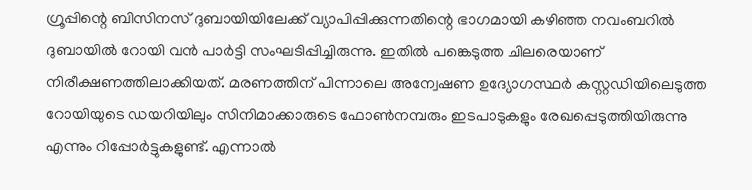ഗ്രൂപ്പിന്റെ ബിസിനസ് ദുബായിയിലേക്ക് വ്യാപിപ്പിക്കുന്നതിന്റെ ഭാഗമായി കഴിഞ്ഞ നവംബറിൽ ദുബായിൽ റോയി വൻ പാർട്ടി സംഘടിപ്പിച്ചിരുന്നു. ഇതിൽ പങ്കെടുത്ത ചിലരെയാണ് നിരീക്ഷണത്തിലാക്കിയത്. മരണത്തിന് പിന്നാലെ അന്വേഷണ ഉദ്യോഗസ്ഥർ കസ്റ്റഡിയിലെടുത്ത റോയിയുടെ ഡയറിയിലും സിനിമാക്കാരുടെ ഫോൺനമ്പരും ഇടപാടുകളും രേഖപ്പെടുത്തിയിരുന്നു എന്നും റിപ്പോർട്ടുകളുണ്ട്. എന്നാൽ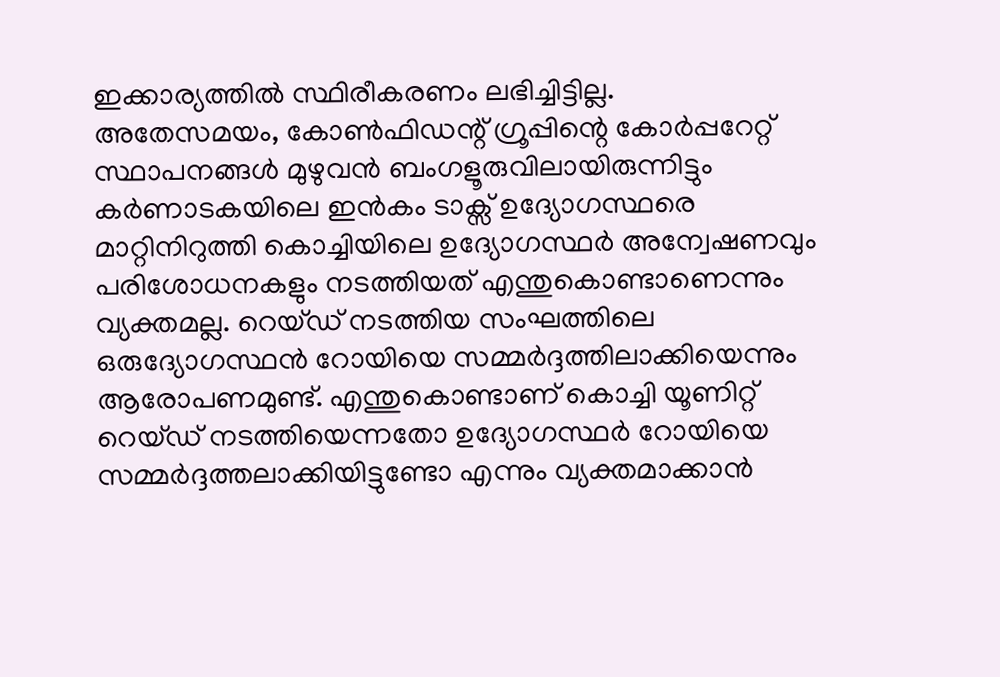ഇക്കാര്യത്തിൽ സ്ഥിരീകരണം ലഭിച്ചിട്ടില്ല.
അതേസമയം, കോൺഫിഡന്റ് ഗ്രൂപ്പിന്റെ കോർപ്പറേറ്റ് സ്ഥാപനങ്ങൾ മുഴുവൻ ബംഗളൂരുവിലായിരുന്നിട്ടും കർണാടകയിലെ ഇൻകം ടാക്സ് ഉദ്യോഗസ്ഥരെ മാറ്റിനിറുത്തി കൊച്ചിയിലെ ഉദ്യോഗസ്ഥർ അന്വേഷണവും പരിശോധനകളും നടത്തിയത് എന്തുകൊണ്ടാണെന്നും വ്യക്തമല്ല. റെയ്ഡ് നടത്തിയ സംഘത്തിലെ ഒരുദ്യോഗസ്ഥൻ റോയിയെ സമ്മർദ്ദത്തിലാക്കിയെന്നും ആരോപണമുണ്ട്. എന്തുകൊണ്ടാണ് കൊച്ചി യൂണിറ്റ് റെയ്ഡ് നടത്തിയെന്നതോ ഉദ്യോഗസ്ഥർ റോയിയെ സമ്മർദ്ദത്തലാക്കിയിട്ടുണ്ടോ എന്നും വ്യക്തമാക്കാൻ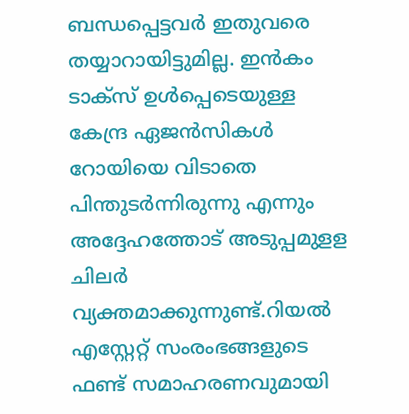ബന്ധപ്പെട്ടവർ ഇതുവരെ തയ്യാറായിട്ടുമില്ല. ഇൻകം ടാക്സ് ഉൾപ്പെടെയുള്ള കേന്ദ്ര ഏജൻസികൾ റോയിയെ വിടാതെ പിന്തുടർന്നിരുന്നു എന്നും അദ്ദേഹത്തോട് അടുപ്പമുളള ചിലർ വ്യക്തമാക്കുന്നുണ്ട്.റിയൽ എസ്റ്റേറ്റ് സംരംഭങ്ങളുടെ ഫണ്ട് സമാഹരണവുമായി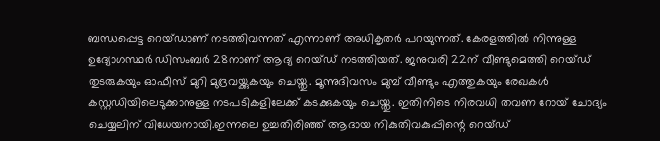ബന്ധപ്പെട്ട റെയ്ഡാണ് നടത്തിവന്നത് എന്നാണ് അധികൃതർ പറയുന്നത്. കേരളത്തിൽ നിന്നുള്ള ഉദ്യോഗസ്ഥർ ഡിസംബർ 28നാണ് ആദ്യ റെയ്ഡ് നടത്തിയത്. ജനുവരി 22ന് വീണ്ടുമെത്തി റെയ്ഡ് തുടരുകയും ഓഫീസ് മുറി മുദ്രവയ്ക്കുകയും ചെയ്തു. മൂന്നുദിവസം മുമ്പ് വീണ്ടും എത്തുകയും രേഖകൾ കസ്റ്റഡിയിലെടുക്കാനുള്ള നടപടികളിലേക്ക് കടക്കുകയും ചെയ്തു. ഇതിനിടെ നിരവധി തവണ റോയ് ചോദ്യം ചെയ്യലിന് വിധേയനായി.ഇന്നലെ ഉച്ചതിരിഞ്ഞ് ആദായ നികുതിവകുപ്പിന്റെ റെയ്ഡ്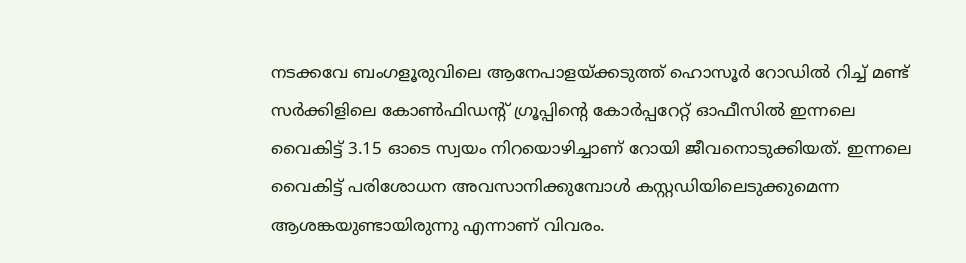നടക്കവേ ബംഗളൂരുവിലെ ആനേപാളയ്ക്കടുത്ത് ഹൊസൂർ റോഡിൽ റിച്ച് മണ്ട് സർക്കിളിലെ കോൺഫിഡന്റ് ഗ്രൂപ്പിന്റെ കോർപ്പറേറ്റ് ഓഫീസിൽ ഇന്നലെ വൈകിട്ട് 3.15 ഓടെ സ്വയം നിറയൊഴിച്ചാണ് റോയി ജീവനൊടുക്കിയത്. ഇന്നലെ വൈകിട്ട് പരിശോധന അവസാനിക്കുമ്പോൾ കസ്റ്റഡിയിലെടുക്കുമെന്ന ആശങ്കയുണ്ടായിരുന്നു എന്നാണ് വിവരം.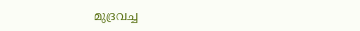മുദ്രവച്ച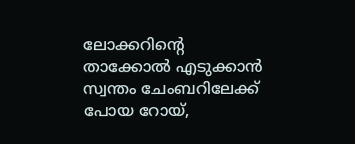ലോക്കറിന്റെ താക്കോൽ എടുക്കാൻ സ്വന്തം ചേംബറിലേക്ക് പോയ റോയ്,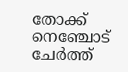തോക്ക് നെഞ്ചോട് ചേർത്ത്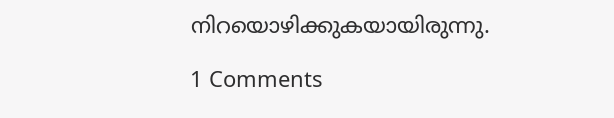നിറയൊഴിക്കുകയായിരുന്നു.

1 Comments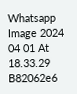Whatsapp Image 2024 04 01 At 18.33.29 B82062e6